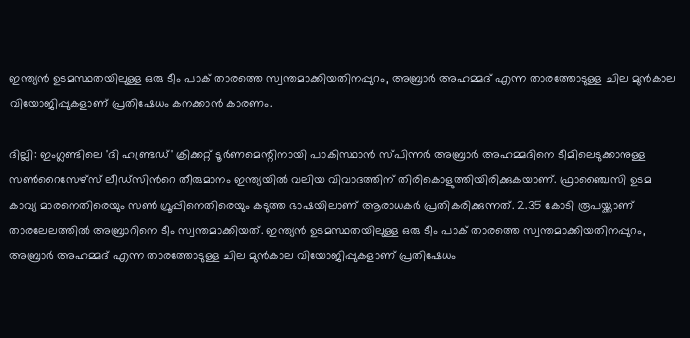ഇന്ത്യൻ ഉടമസ്ഥതയിലുള്ള ഒരു ടീം പാക് താരത്തെ സ്വന്തമാക്കിയതിനപ്പുറം, അബ്രാർ അഹമ്മദ് എന്ന താരത്തോടുള്ള ചില മുൻകാല വിയോജിപ്പുകളാണ് പ്രതിഷേധം കനക്കാൻ കാരണം.

ദില്ലി: ഇംഗ്ലണ്ടിലെ 'ദി ഹണ്ട്രഡ്' ക്രിക്കറ്റ് ടൂർണമെന്റിനായി പാകിസ്ഥാൻ സ്പിന്നർ അബ്രാർ അഹമ്മദിനെ ടീമിലെടുക്കാനുള്ള സൺറൈസേഴ്സ് ലീഡ്‌സിന്‍റെ തീരുമാനം ഇന്ത്യയിൽ വലിയ വിവാദത്തിന് തിരികൊളുത്തിയിരിക്കുകയാണ്. ഫ്രാഞ്ചൈസി ഉടമ കാവ്യ മാരനെതിരെയും സൺ ഗ്രൂപ്പിനെതിരെയും കടുത്ത ഭാഷയിലാണ് ആരാധകർ പ്രതികരിക്കുന്നത്. 2.35 കോടി രൂപയ്ക്കാണ് താരലേലത്തില്‍ അബ്രാറിനെ ടീം സ്വന്തമാക്കിയത്. ഇന്ത്യൻ ഉടമസ്ഥതയിലുള്ള ഒരു ടീം പാക് താരത്തെ സ്വന്തമാക്കിയതിനപ്പുറം, അബ്രാർ അഹമ്മദ് എന്ന താരത്തോടുള്ള ചില മുൻകാല വിയോജിപ്പുകളാണ് പ്രതിഷേധം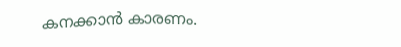കനക്കാൻ കാരണം.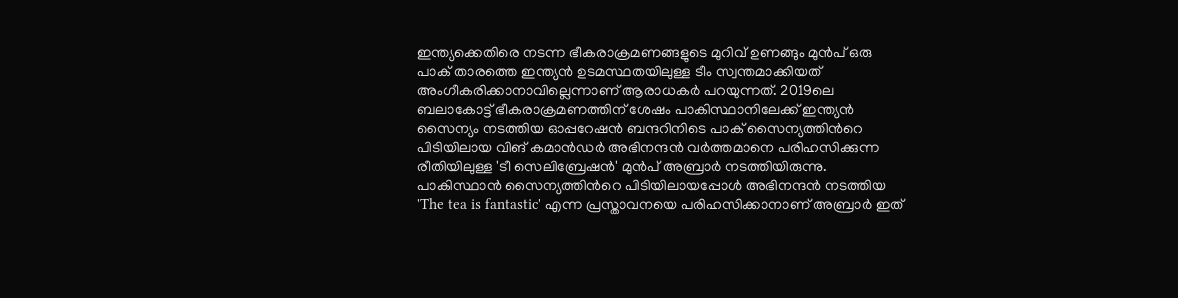ഇന്ത്യക്കെതിരെ നടന്ന ഭീകരാക്രമണങ്ങളുടെ മുറിവ് ഉണങ്ങും മുൻപ് ഒരു പാക് താരത്തെ ഇന്ത്യൻ ഉടമസ്ഥതയിലുള്ള ടീം സ്വന്തമാക്കിയത് അംഗീകരിക്കാനാവില്ലെന്നാണ് ആരാധകർ പറയുന്നത്. 2019ലെ ബലാകോട്ട് ഭീകരാക്രമണത്തിന് ശേഷം പാകിസ്ഥാനിലേക്ക് ഇന്ത്യൻ സൈന്യം നടത്തിയ ഓപ്പറേഷന്‍ ബന്ദറിനിടെ പാക് സൈന്യത്തിന്‍റെ പിടിയിലായ വിങ് കമാൻഡർ അഭിനന്ദൻ വർത്തമാനെ പരിഹസിക്കുന്ന രീതിയിലുള്ള 'ടീ സെലിബ്രേഷൻ' മുൻപ് അബ്രാർ നടത്തിയിരുന്നു. പാകിസ്ഥാൻ സൈന്യത്തിന്‍റെ പിടിയിലായപ്പോൾ അഭിനന്ദൻ നടത്തിയ 'The tea is fantastic' എന്ന പ്രസ്താവനയെ പരിഹസിക്കാനാണ് അബ്രാർ ഇത്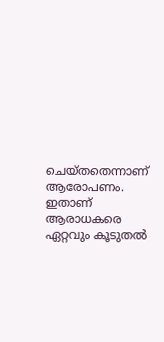ചെയ്തതെന്നാണ് ആരോപണം. ഇതാണ് ആരാധകരെ ഏറ്റവും കൂടുതൽ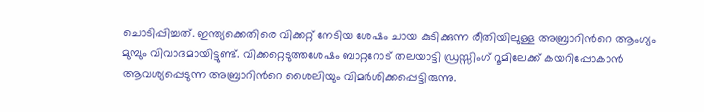ചൊടിപ്പിച്ചത്. ഇന്ത്യക്കെതിരെ വിക്കറ്റ് നേടിയ ശേഷം ചായ കുടിക്കുന്ന രീതിയിലുള്ള അബ്രാറിന്‍റെ ആംഗ്യം മുമ്പും വിവാദമായിട്ടുണ്ട്. വിക്കറ്റെടുത്തശേഷം ബാറ്ററോട് തലയാട്ടി ഡ്രസ്സിംഗ് റൂമിലേക്ക് കയറിപ്പോകാന്‍ ആവശ്യപ്പെടുന്ന അബ്രാറിന്‍റെ ശൈലിയും വിമര്‍ശിക്കപ്പെട്ടിരുന്നു.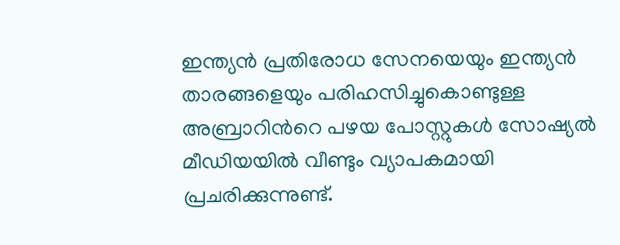ഇന്ത്യൻ പ്രതിരോധ സേനയെയും ഇന്ത്യൻ താരങ്ങളെയും പരിഹസിച്ചുകൊണ്ടുള്ള അബ്രാറിന്‍റെ പഴയ പോസ്റ്റുകൾ സോഷ്യൽ മീഡിയയിൽ വീണ്ടും വ്യാപകമായി പ്രചരിക്കുന്നുണ്ട്.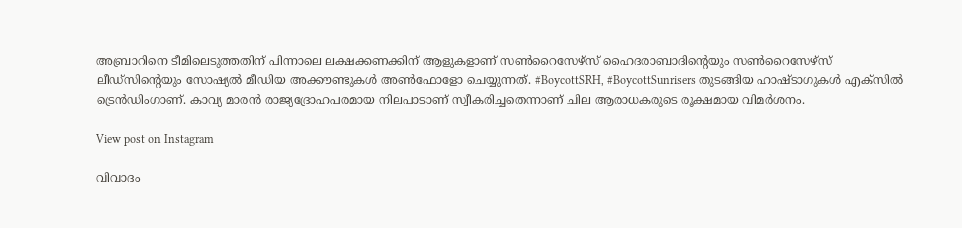അബ്രാറിനെ ടീമിലെടുത്തതിന് പിന്നാലെ ലക്ഷക്കണക്കിന് ആളുകളാണ് സൺറൈസേഴ്സ് ഹൈദരാബാദിന്‍റെയും സൺറൈസേഴ്സ് ലീഡ്‌സിന്‍റെയും സോഷ്യൽ മീഡിയ അക്കൗണ്ടുകൾ അൺഫോളോ ചെയ്യുന്നത്. #BoycottSRH, #BoycottSunrisers തുടങ്ങിയ ഹാഷ്‌ടാഗുകൾ എക്സിൽ ട്രെൻഡിംഗാണ്. കാവ്യ മാരൻ രാജ്യദ്രോഹപരമായ നിലപാടാണ് സ്വീകരിച്ചതെന്നാണ് ചില ആരാധകരുടെ രൂക്ഷമായ വിമർശനം.

View post on Instagram

വിവാദം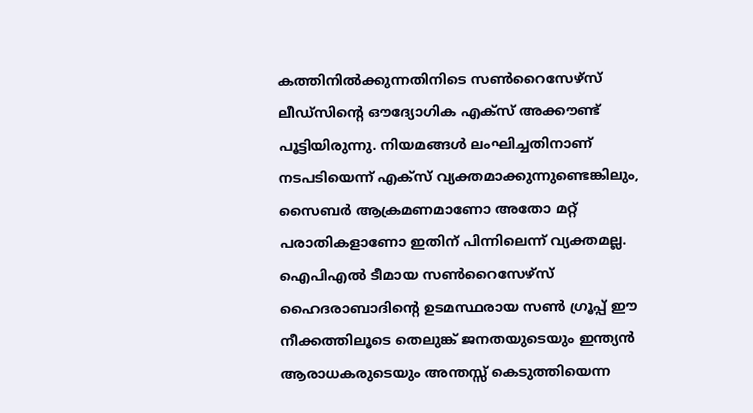കത്തിനിൽക്കുന്നതിനിടെ സൺറൈസേഴ്സ് ലീഡ്‌സിന്‍റെ ഔദ്യോഗിക എക്സ് അക്കൗണ്ട് പൂട്ടിയിരുന്നു. നിയമങ്ങൾ ലംഘിച്ചതിനാണ് നടപടിയെന്ന് എക്സ് വ്യക്തമാക്കുന്നുണ്ടെങ്കിലും, സൈബർ ആക്രമണമാണോ അതോ മറ്റ് പരാതികളാണോ ഇതിന് പിന്നിലെന്ന് വ്യക്തമല്ല. ഐപിഎൽ ടീമായ സൺറൈസേഴ്സ് ഹൈദരാബാദിന്‍റെ ഉടമസ്ഥരായ സൺ ഗ്രൂപ്പ് ഈ നീക്കത്തിലൂടെ തെലുങ്ക് ജനതയുടെയും ഇന്ത്യൻ ആരാധകരുടെയും അന്തസ്സ് കെടുത്തിയെന്ന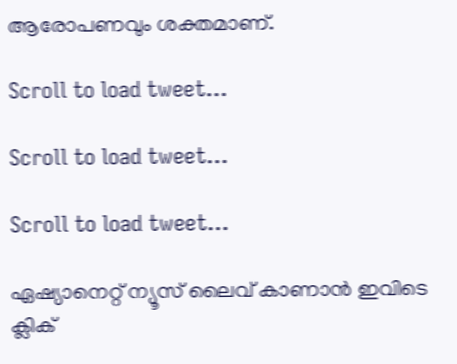ആരോപണവും ശക്തമാണ്.

Scroll to load tweet…

Scroll to load tweet…

Scroll to load tweet…

ഏഷ്യാനെറ്റ് ന്യൂസ് ലൈവ് കാണാന്‍ ഇവിടെ ക്ലിക്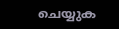ചെയ്യുക